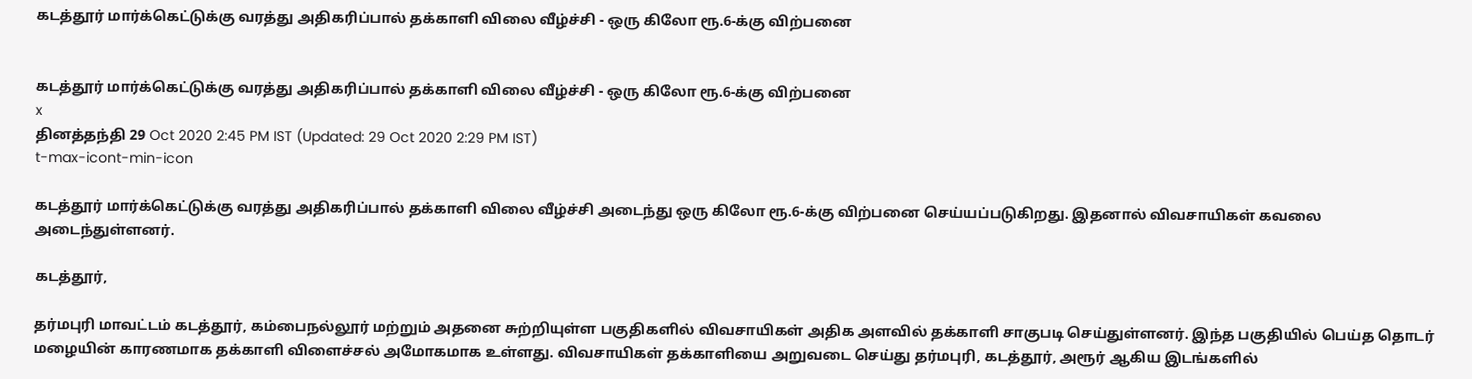கடத்தூர் மார்க்கெட்டுக்கு வரத்து அதிகரிப்பால் தக்காளி விலை வீழ்ச்சி - ஒரு கிலோ ரூ.6-க்கு விற்பனை


கடத்தூர் மார்க்கெட்டுக்கு வரத்து அதிகரிப்பால் தக்காளி விலை வீழ்ச்சி - ஒரு கிலோ ரூ.6-க்கு விற்பனை
x
தினத்தந்தி 29 Oct 2020 2:45 PM IST (Updated: 29 Oct 2020 2:29 PM IST)
t-max-icont-min-icon

கடத்தூர் மார்க்கெட்டுக்கு வரத்து அதிகரிப்பால் தக்காளி விலை வீழ்ச்சி அடைந்து ஒரு கிலோ ரூ.6-க்கு விற்பனை செய்யப்படுகிறது. இதனால் விவசாயிகள் கவலை அடைந்துள்ளனர்.

கடத்தூர்,

தர்மபுரி மாவட்டம் கடத்தூர், கம்பைநல்லூர் மற்றும் அதனை சுற்றியுள்ள பகுதிகளில் விவசாயிகள் அதிக அளவில் தக்காளி சாகுபடி செய்துள்ளனர். இந்த பகுதியில் பெய்த தொடர் மழையின் காரணமாக தக்காளி விளைச்சல் அமோகமாக உள்ளது. விவசாயிகள் தக்காளியை அறுவடை செய்து தர்மபுரி, கடத்தூர், அரூர் ஆகிய இடங்களில்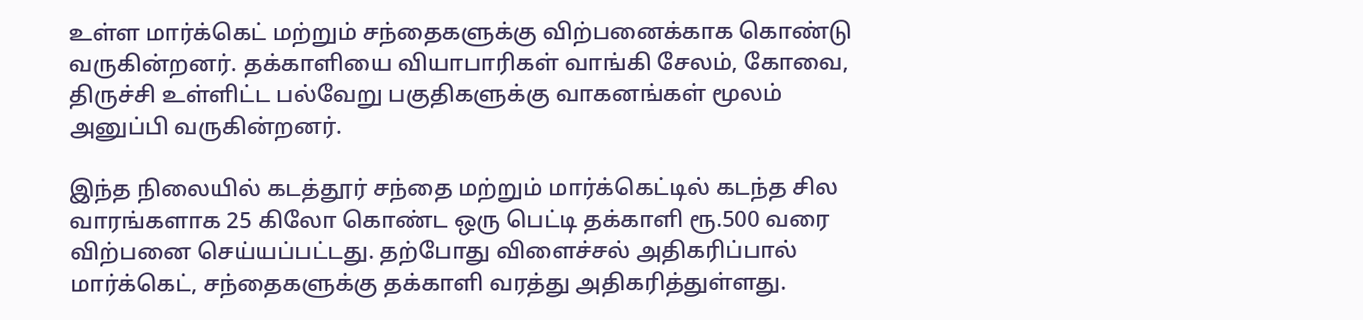உள்ள மார்க்கெட் மற்றும் சந்தைகளுக்கு விற்பனைக்காக கொண்டு வருகின்றனர். தக்காளியை வியாபாரிகள் வாங்கி சேலம், கோவை, திருச்சி உள்ளிட்ட பல்வேறு பகுதிகளுக்கு வாகனங்கள் மூலம் அனுப்பி வருகின்றனர்.

இந்த நிலையில் கடத்தூர் சந்தை மற்றும் மார்க்கெட்டில் கடந்த சில வாரங்களாக 25 கிலோ கொண்ட ஒரு பெட்டி தக்காளி ரூ.500 வரை விற்பனை செய்யப்பட்டது. தற்போது விளைச்சல் அதிகரிப்பால் மார்க்கெட், சந்தைகளுக்கு தக்காளி வரத்து அதிகரித்துள்ளது.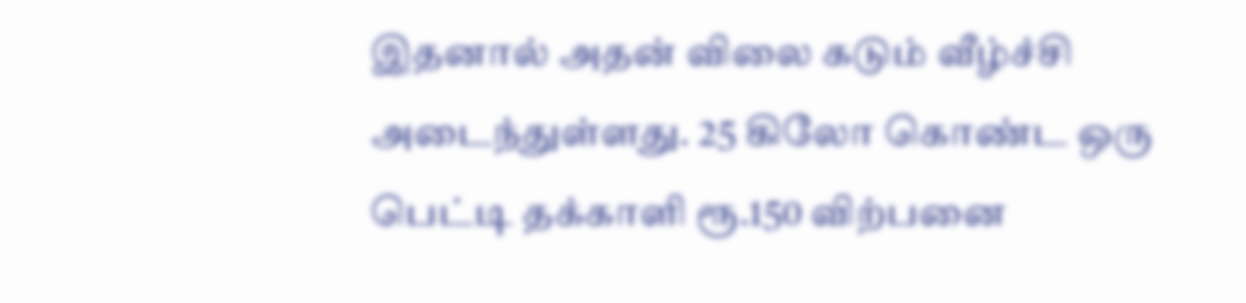இதனால் அதன் விலை கடும் வீழ்ச்சி அடைந்துள்ளது. 25 கிலோ கொண்ட ஒரு பெட்டி தக்காளி ரூ.150 விற்பனை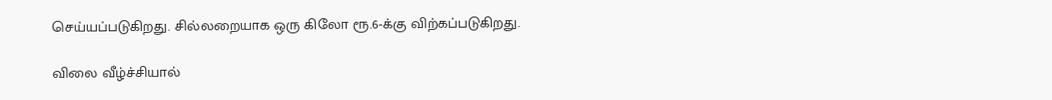செய்யப்படுகிறது. சில்லறையாக ஒரு கிலோ ரூ.6-க்கு விற்கப்படுகிறது.

விலை வீழ்ச்சியால்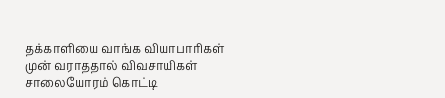தக்காளியை வாங்க வியாபாரிகள் முன் வராததால் விவசாயிகள் சாலையோரம் கொட்டி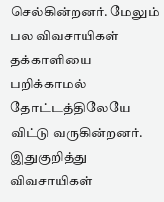செல்கின்றனர். மேலும் பல விவசாயிகள் தக்காளியை பறிக்காமல் தோட்டத்திலேயே விட்டு வருகின்றனர். இதுகுறித்து விவசாயிகள்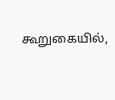கூறுகையில்,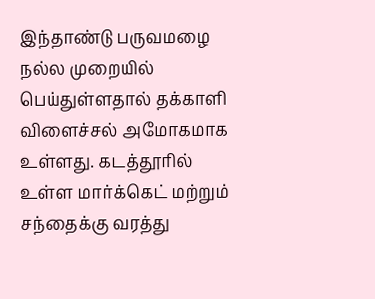இந்தாண்டு பருவமழை நல்ல முறையில் பெய்துள்ளதால் தக்காளி விளைச்சல் அமோகமாக உள்ளது. கடத்தூரில் உள்ள மார்க்கெட் மற்றும் சந்தைக்கு வரத்து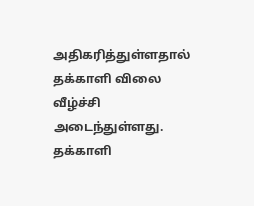அதிகரித்துள்ளதால் தக்காளி விலை வீழ்ச்சி அடைந்துள்ளது. தக்காளி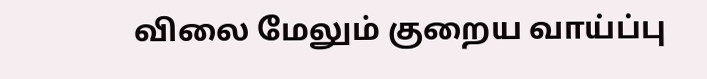விலை மேலும் குறைய வாய்ப்பு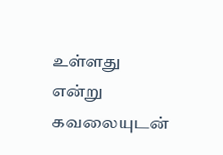உள்ளது என்று கவலையுடன்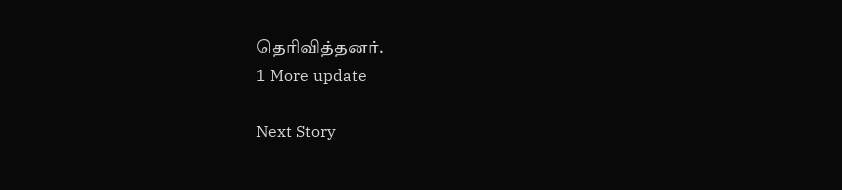தெரிவித்தனர்.
1 More update

Next Story